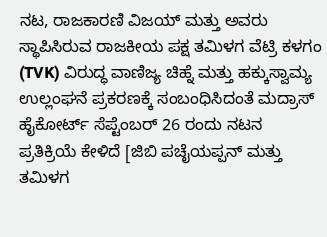ನಟ, ರಾಜಕಾರಣಿ ವಿಜಯ್ ಮತ್ತು ಅವರು ಸ್ಥಾಪಿಸಿರುವ ರಾಜಕೀಯ ಪಕ್ಷ ತಮಿಳಗ ವೆಟ್ರಿ ಕಳಗಂ (TVK) ವಿರುದ್ಧ ವಾಣಿಜ್ಯ ಚಿಹ್ನೆ ಮತ್ತು ಹಕ್ಕುಸ್ವಾಮ್ಯ ಉಲ್ಲಂಘನೆ ಪ್ರಕರಣಕ್ಕೆ ಸಂಬಂಧಿಸಿದಂತೆ ಮದ್ರಾಸ್ ಹೈಕೋರ್ಟ್ ಸೆಪ್ಟೆಂಬರ್ 26 ರಂದು ನಟನ ಪ್ರತಿಕ್ರಿಯೆ ಕೇಳಿದೆ [ಜಿಬಿ ಪಚೈಯಪ್ಪನ್ ಮತ್ತು ತಮಿಳಗ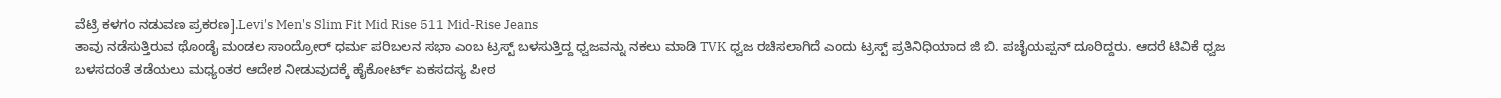ವೆಟ್ರಿ ಕಳಗಂ ನಡುವಣ ಪ್ರಕರಣ].Levi's Men's Slim Fit Mid Rise 511 Mid-Rise Jeans
ತಾವು ನಡೆಸುತ್ತಿರುವ ಥೊಂಡೈ ಮಂಡಲ ಸಾಂದ್ರೋರ್ ಧರ್ಮ ಪರಿಬಲನ ಸಭಾ ಎಂಬ ಟ್ರಸ್ಟ್ ಬಳಸುತ್ತಿದ್ದ ಧ್ವಜವನ್ನು ನಕಲು ಮಾಡಿ TVK ಧ್ವಜ ರಚಿಸಲಾಗಿದೆ ಎಂದು ಟ್ರಸ್ಟ್ ಪ್ರತಿನಿಧಿಯಾದ ಜಿ ಬಿ. ಪಚೈಯಪ್ಪನ್ ದೂರಿದ್ದರು. ಆದರೆ ಟಿವಿಕೆ ಧ್ವಜ ಬಳಸದಂತೆ ತಡೆಯಲು ಮಧ್ಯಂತರ ಆದೇಶ ನೀಡುವುದಕ್ಕೆ ಹೈಕೋರ್ಟ್ ಏಕಸದಸ್ಯ ಪೀಠ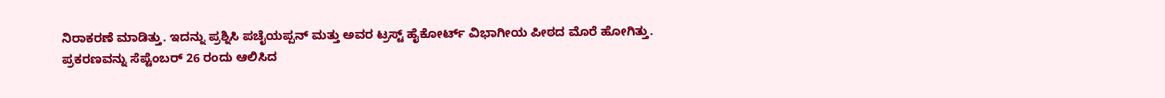ನಿರಾಕರಣೆ ಮಾಡಿತ್ತು. ಇದನ್ನು ಪ್ರಶ್ನಿಸಿ ಪಚೈಯಪ್ಪನ್ ಮತ್ತು ಅವರ ಟ್ರಸ್ಟ್ ಹೈಕೋರ್ಟ್ ವಿಭಾಗೀಯ ಪೀಠದ ಮೊರೆ ಹೋಗಿತ್ತು.
ಪ್ರಕರಣವನ್ನು ಸೆಪ್ಟೆಂಬರ್ 26 ರಂದು ಆಲಿಸಿದ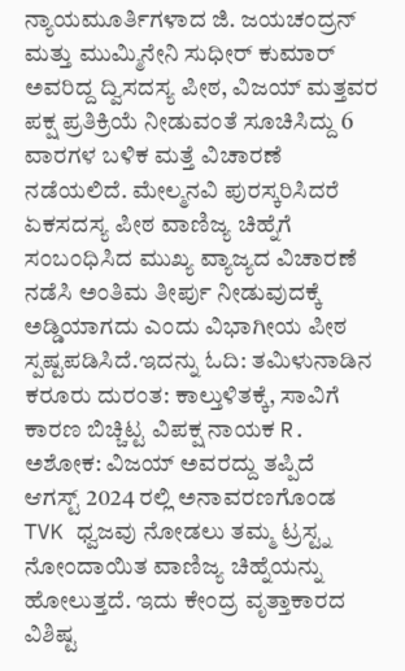ನ್ಯಾಯಮೂರ್ತಿಗಳಾದ ಜಿ. ಜಯಚಂದ್ರನ್ ಮತ್ತು ಮುಮ್ಮಿನೇನಿ ಸುಧೀರ್ ಕುಮಾರ್ ಅವರಿದ್ದ ದ್ವಿಸದಸ್ಯ ಪೀಠ, ವಿಜಯ್ ಮತ್ತವರ ಪಕ್ಷ ಪ್ರತಿಕ್ರಿಯೆ ನೀಡುವಂತೆ ಸೂಚಿಸಿದ್ದು 6 ವಾರಗಳ ಬಳಿಕ ಮತ್ತೆ ವಿಚಾರಣೆ ನಡೆಯಲಿದೆ. ಮೇಲ್ಮನವಿ ಪುರಸ್ಕರಿಸಿದರೆ ಏಕಸದಸ್ಯ ಪೀಠ ವಾಣಿಜ್ಯ ಚಿಹ್ನೆಗೆ ಸಂಬಂಧಿಸಿದ ಮುಖ್ಯ ವ್ಯಾಜ್ಯದ ವಿಚಾರಣೆ ನಡೆಸಿ ಅಂತಿಮ ತೀರ್ಪು ನೀಡುವುದಕ್ಕೆ ಅಡ್ಡಿಯಾಗದು ಎಂದು ವಿಭಾಗೀಯ ಪೀಠ ಸ್ಪಷ್ಟಪಡಿಸಿದೆ.ಇದನ್ನು ಓದಿ: ತಮಿಳುನಾಡಿನ ಕರೂರು ದುರಂತ: ಕಾಲ್ತುಳಿತಕ್ಕೆ, ಸಾವಿಗೆ ಕಾರಣ ಬಿಚ್ಚಿಟ್ಟ ವಿಪಕ್ಷ ನಾಯಕ R. ಅಶೋಕ: ವಿಜಯ್ ಅವರದ್ದು ತಪ್ಪಿದೆ
ಆಗಸ್ಟ್ 2024 ರಲ್ಲಿ ಅನಾವರಣಗೊಂಡ TVK ಧ್ವಜವು ನೋಡಲು ತಮ್ಮ ಟ್ರಸ್ಟ್ನ ನೋಂದಾಯಿತ ವಾಣಿಜ್ಯ ಚಿಹ್ನೆಯನ್ನು ಹೋಲುತ್ತದೆ. ಇದು ಕೇಂದ್ರ ವೃತ್ತಾಕಾರದ ವಿಶಿಷ್ಟ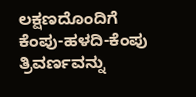ಲಕ್ಷಣದೊಂದಿಗೆ ಕೆಂಪು-ಹಳದಿ-ಕೆಂಪು ತ್ರಿವರ್ಣವನ್ನು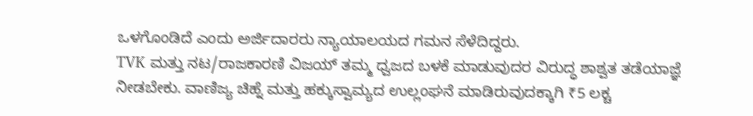ಒಳಗೊಂಡಿದೆ ಎಂದು ಅರ್ಜಿದಾರರು ನ್ಯಾಯಾಲಯದ ಗಮನ ಸೆಳೆದಿದ್ದರು.
TVK ಮತ್ತು ನಟ/ರಾಜಕಾರಣಿ ವಿಜಯ್ ತಮ್ಮ ಧ್ವಜದ ಬಳಕೆ ಮಾಡುವುದರ ವಿರುದ್ಧ ಶಾಶ್ವತ ತಡೆಯಾಜ್ಞೆ ನೀಡಬೇಕು. ವಾಣಿಜ್ಯ ಚಿಹ್ನೆ ಮತ್ತು ಹಕ್ಕುಸ್ವಾಮ್ಯದ ಉಲ್ಲಂಘನೆ ಮಾಡಿರುವುದಕ್ಕಾಗಿ ₹5 ಲಕ್ಚ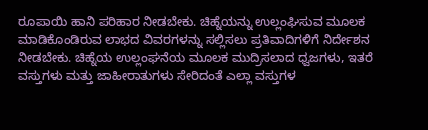ರೂಪಾಯಿ ಹಾನಿ ಪರಿಹಾರ ನೀಡಬೇಕು. ಚಿಹ್ನೆಯನ್ನು ಉಲ್ಲಂಘಿಸುವ ಮೂಲಕ ಮಾಡಿಕೊಂಡಿರುವ ಲಾಭದ ವಿವರಗಳನ್ನು ಸಲ್ಲಿಸಲು ಪ್ರತಿವಾದಿಗಳಿಗೆ ನಿರ್ದೇಶನ ನೀಡಬೇಕು. ಚಿಹ್ನೆಯ ಉಲ್ಲಂಘನೆಯ ಮೂಲಕ ಮುದ್ರಿಸಲಾದ ಧ್ವಜಗಳು, ಇತರೆ ವಸ್ತುಗಳು ಮತ್ತು ಜಾಹೀರಾತುಗಳು ಸೇರಿದಂತೆ ಎಲ್ಲಾ ವಸ್ತುಗಳ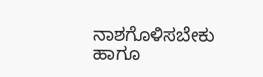ನಾಶಗೊಳಿಸಬೇಕು ಹಾಗೂ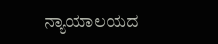ನ್ಯಾಯಾಲಯದ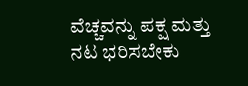ವೆಚ್ಚವನ್ನು ಪಕ್ಷ ಮತ್ತು ನಟ ಭರಿಸಬೇಕು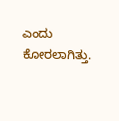ಎಂದು ಕೋರಲಾಗಿತ್ತು.